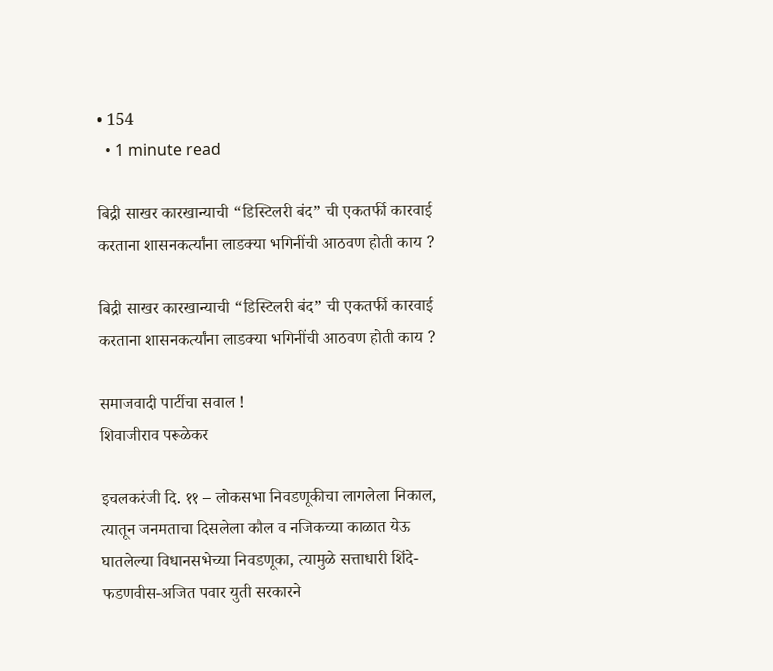• 154
  • 1 minute read

बिद्री साखर कारखान्याची “डिस्टिलरी बंद” ची एकतर्फी कारवाई करताना शासनकर्त्यांना लाडक्या भगिनींची आठवण होती काय ?

बिद्री साखर कारखान्याची “डिस्टिलरी बंद” ची एकतर्फी कारवाई करताना शासनकर्त्यांना लाडक्या भगिनींची आठवण होती काय ?

समाजवादी पार्टीचा सवाल !
शिवाजीराव परूळेकर

इचलकरंजी दि. ११ – लोकसभा निवडणूकीचा लागलेला निकाल, त्यातून जनमताचा दिसलेला कौल व नजिकच्या काळात येऊ घातलेल्या विधानसभेच्या निवडणूका, त्यामुळे सत्ताधारी शिंदे-फडणवीस-अजित पवार युती सरकारने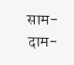साम-दाम-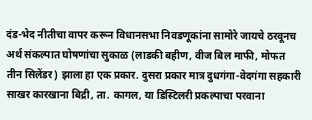दंड-भेद नीतीचा वापर करून विधानसभा निवडणूकांना सामोरे जायचे ठरवूनच अर्थ संकल्पात घोषणांचा सुकाळ (लाडकी बहीण, वीज बिल माफी, मोफत तीन सिलेंडर) झाला हा एक प्रकार. दुसरा प्रकार मात्र दुधगंगा-वेदगंगा सहकारी साखर कारखाना बिद्री, ता. कागल, या डिस्टिलरी प्रकल्पाचा परवाना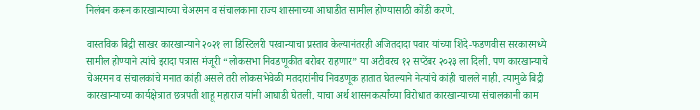निलंबन करून कारखान्याच्या चेअरमन व संचालकाना राज्य शासनाच्या आघाडीत सामील होण्यासाठी कोंडी करणे.

वास्तविक बिद्री साखर कारखान्याने २०२१ ला डिस्टिलरी परवान्याचा प्रस्ताव केल्यानंतरही अजितदादा पवार यांच्या शिंदे-फडणवीस सरकारमध्ये सामील होण्याने त्यांचे इरादा पत्रास मंजूरी “लोकसभा निवडणूकीत बरोबर राहणार” या अटीवरच १२ सप्टेंबर २०२३ ला दिली. पण कारखान्याचे चेअरमन व संचालकांचे मनात कांही असले तरी लोकसभेवेळी मतदारांनीच निवडणूक हातात घेतल्याने नेत्यांचे कांही चालले नाही. त्यामुळे बिद्री कारखान्याच्या कार्यक्षेत्रात छत्रपती शाहू महाराज यांनी आघाडी घेतली. याचा अर्थ शासनकर्त्यांच्या विरोधात कारखान्याच्या संचालकानी काम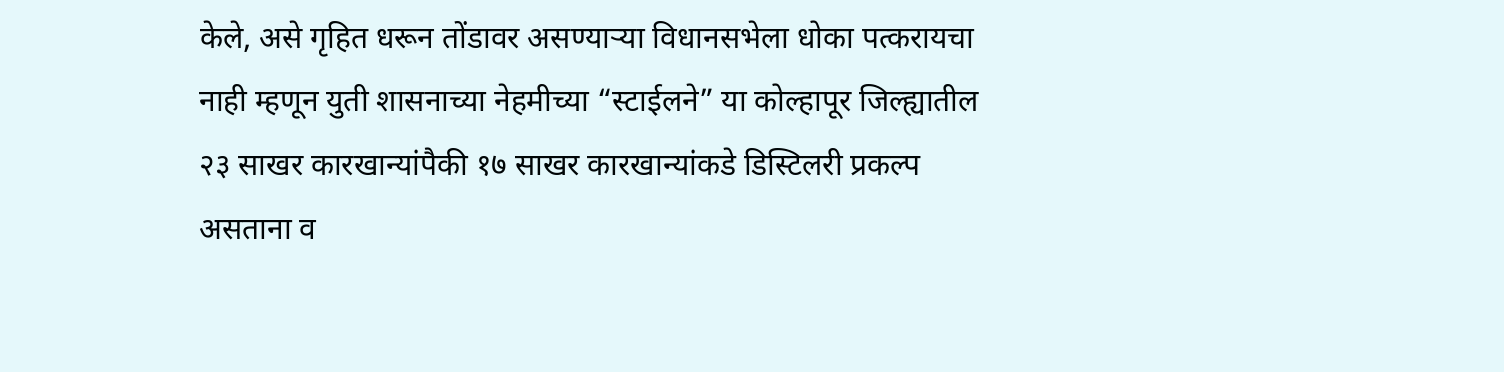केले, असे गृहित धरून तोंडावर असण्याऱ्या विधानसभेला धोका पत्करायचा नाही म्हणून युती शासनाच्या नेहमीच्या “स्टाईलने” या कोल्हापूर जिल्ह्यातील २३ साखर कारखान्यांपैकी १७ साखर कारखान्यांकडे डिस्टिलरी प्रकल्प असताना व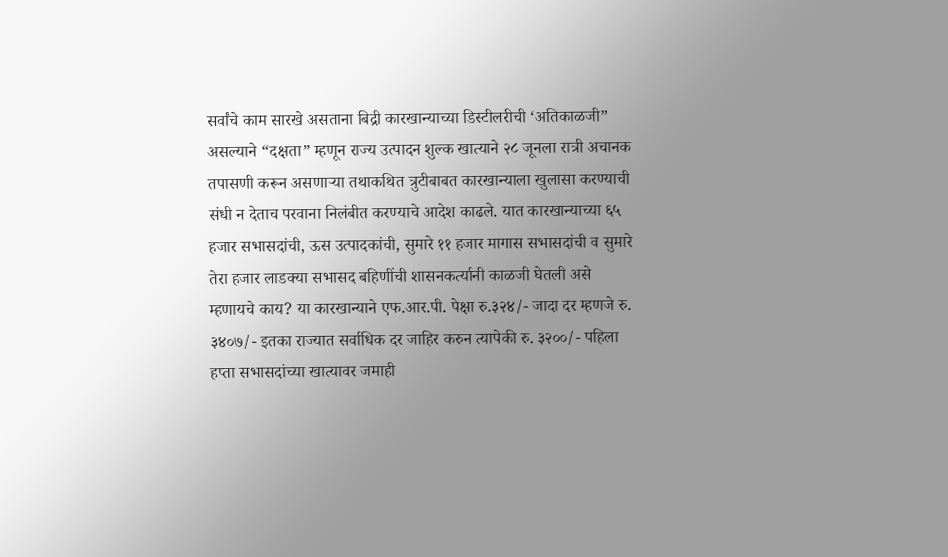सर्वांचे काम सारखे असताना बिद्री कारखान्याच्या डिस्टीलरीची ‘अतिकाळजी” असल्याने “दक्षता” म्हणून राज्य उत्पादन शुल्क खात्याने २८ जूनला रात्री अचानक तपासणी करून असणाऱ्या तथाकथित त्रुटीबाबत कारखान्याला खुलासा करण्याची संधी न देताच परवाना निलंबीत करण्याचे आदेश काढले. यात कारखान्याच्या ६५ हजार सभासदांची, ऊस उत्पादकांची, सुमारे ११ हजार मागास सभासदांची व सुमारे तेरा हजार लाडक्या सभासद बहिणींची शासनकर्त्यानी काळजी घेतली असे म्हणायचे काय? या कारखान्याने एफ.आर.पी. पेक्षा रु.३२४/- जादा दर म्हणजे रु. ३४०७/- इतका राज्यात सर्वाधिक दर जाहिर करुन त्यापेकी रु. ३२००/- पहिला हप्ता सभासदांच्या खात्यावर जमाही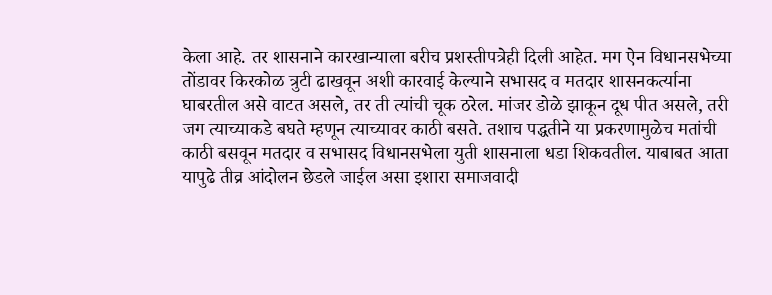केला आहे. तर शासनाने कारखान्याला बरीच प्रशस्तीपत्रेही दिली आहेत. मग ऐन विधानसभेच्या तोंडावर किरकोळ त्रुटी ढाखवून अशी कारवाई केल्याने सभासद व मतदार शासनकर्त्याना घाबरतील असे वाटत असले, तर ती त्यांची चूक ठरेल. मांजर डोळे झाकून दूध पीत असले, तरी जग त्याच्याकडे बघते म्हणून त्याच्यावर काठी बसते. तशाच पद्धतीने या प्रकरणामुळेच मतांची काठी बसवून मतदार व सभासद विधानसभेला युती शासनाला धडा शिकवतील. याबाबत आता यापुढे तीव्र आंदोलन छेडले जाईल असा इशारा समाजवादी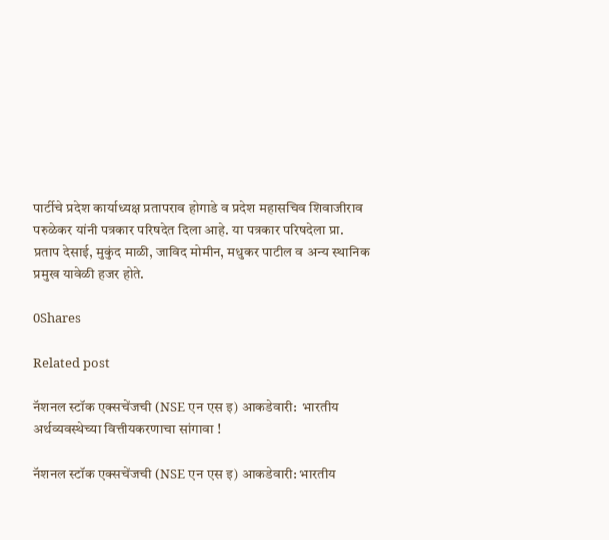पार्टीचे प्रदेश कार्याध्यक्ष प्रतापराव होगाडे व प्रदेश महासचिव शिवाजीराव परुळेकर यांनी पत्रकार परिषदेत दिला आहे. या पत्रकार परिषदेला प्रा. प्रताप देसाई, मुकुंद माळी, जाविद मोमीन, मधुकर पाटील व अन्य स्थानिक प्रमुख यावेळी हजर होते.

0Shares

Related post

नॅशनल स्टॉक एक्सचेंजची (NSE एन एस इ) आकडेवारी:  भारतीय अर्थव्यवस्थेच्या वित्तीयकरणाचा सांगावा !

नॅशनल स्टॉक एक्सचेंजची (NSE एन एस इ) आकडेवारी: भारतीय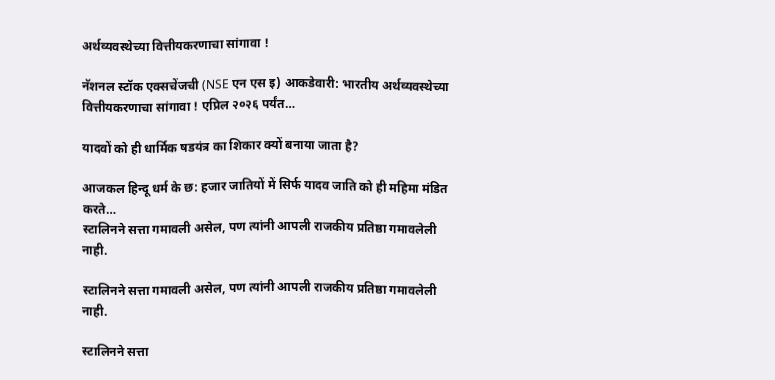अर्थव्यवस्थेच्या वित्तीयकरणाचा सांगावा !

नॅशनल स्टॉक एक्सचेंजची (NSE एन एस इ) आकडेवारी: भारतीय अर्थव्यवस्थेच्या वित्तीयकरणाचा सांगावा ! एप्रिल २०२६ पर्यंत…

यादवों को ही धार्मिक षडयंत्र का शिकार क्यों बनाया जाता है?

आजकल हिन्दू धर्म के छ: हजार जातियों में सिर्फ यादव जाति को ही महिमा मंडित करते…
स्टालिनने सत्ता गमावली असेल, पण त्यांनी आपली राजकीय प्रतिष्ठा गमावलेली नाही.

स्टालिनने सत्ता गमावली असेल, पण त्यांनी आपली राजकीय प्रतिष्ठा गमावलेली नाही.

स्टालिनने सत्ता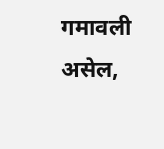गमावली असेल,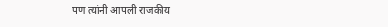पण त्यांनी आपली राजकीय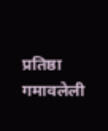प्रतिष्ठा गमावलेली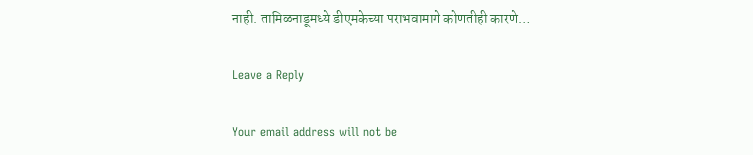नाही. तामिळनाडूमध्ये डीएमकेच्या पराभवामागे कोणतीही कारणे…

Leave a Reply

Your email address will not be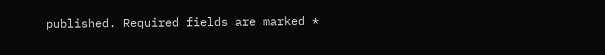published. Required fields are marked *